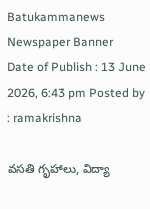Batukammanews
Newspaper Banner
Date of Publish : 13 June 2026, 6:43 pm Posted by : ramakrishna

వసతి గృహాలు, విద్యా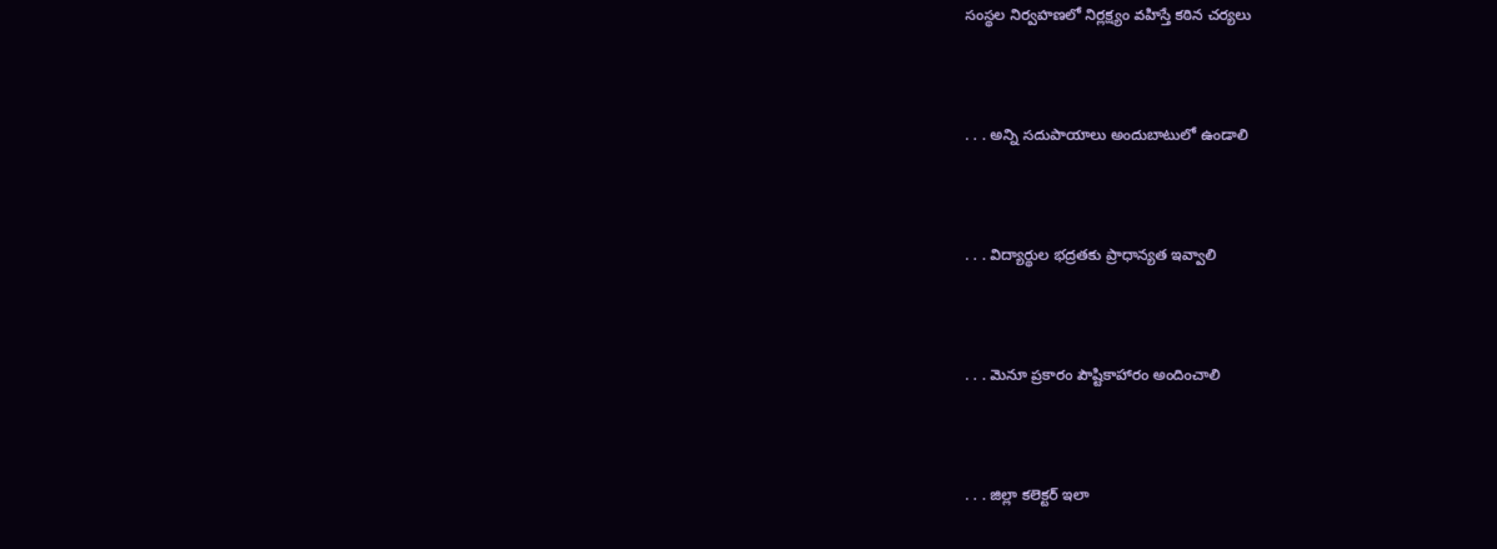సంస్థల నిర్వహణలో నిర్లక్ష్యం వహిస్తే కఠిన చర్యలు



. . . అన్ని సదుపాయాలు అందుబాటులో ఉండాలి



. . . విద్యార్థుల భద్రతకు ప్రాధాన్యత ఇవ్వాలి



. . . మెనూ ప్రకారం పౌష్టికాహారం అందించాలి



. . . జిల్లా కలెక్టర్ ఇలా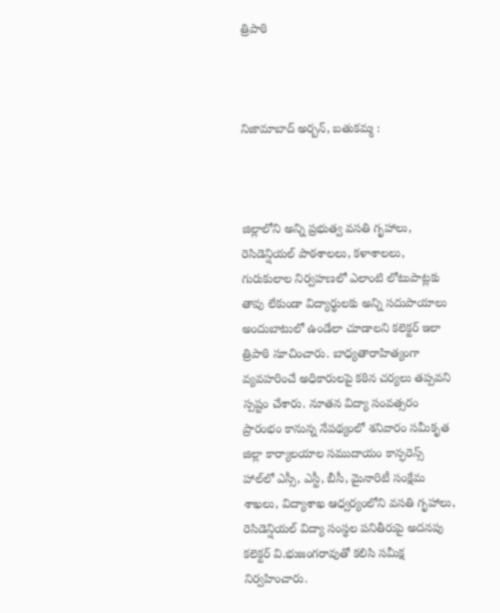త్రిపాఠి



నిజామాబాద్ అర్బన్, బతుకమ్మ :



జిల్లాలోని అన్ని ప్రభుత్వ వసతి గృహాలు, రెసిడెన్షియల్ పాఠశాలలు, కళాశాలలు, గురుకులాల నిర్వహణలో ఎలాంటి లోటుపాట్లకు తావు లేకుండా విద్యార్థులకు అన్ని సదుపాయాలు అందుబాటులో ఉండేలా చూడాలని కలెక్టర్ ఇలా త్రిపాఠి సూచించారు. బాధ్యతారాహిత్యంగా వ్యవహరించే అధికారులపై కఠిన చర్యలు తప్పవని స్పష్టం చేశారు. నూతన విద్యా సంవత్సరం ప్రారంభం కానున్న నేపథ్యంలో శనివారం సమీకృత జిల్లా కార్యాలయాల సముదాయం కాన్ఫరెన్స్ హాల్‌లో ఎస్సీ, ఎస్టీ, బీసీ, మైనారిటీ సంక్షేమ శాఖలు, విద్యాశాఖ ఆధ్వర్యంలోని వసతి గృహాలు, రెసిడెన్షియల్ విద్యా సంస్థల పనితీరుపై అదనపు కలెక్టర్ వి.భుజంగరావుతో కలిసి సమీక్ష నిర్వహించారు.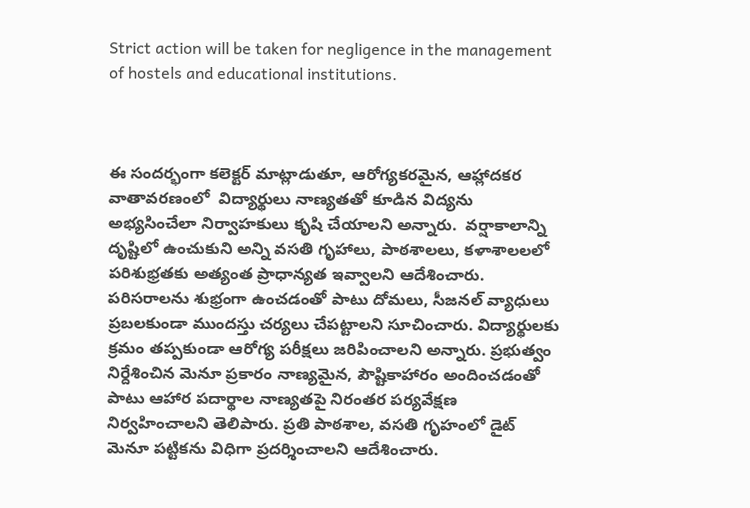Strict action will be taken for negligence in the management of hostels and educational institutions.



ఈ సందర్భంగా కలెక్టర్ మాట్లాడుతూ, ఆరోగ్యకరమైన, ఆహ్లాదకర వాతావరణంలో  విద్యార్థులు నాణ్యతతో కూడిన విద్యను అభ్యసించేలా నిర్వాహకులు కృషి చేయాలని అన్నారు.  వర్షాకాలాన్ని దృష్టిలో ఉంచుకుని అన్ని వసతి గృహాలు, పాఠశాలలు, కళాశాలలలో పరిశుభ్రతకు అత్యంత ప్రాధాన్యత ఇవ్వాలని ఆదేశించారు. పరిసరాలను శుభ్రంగా ఉంచడంతో పాటు దోమలు, సీజనల్ వ్యాధులు ప్రబలకుండా ముందస్తు చర్యలు చేపట్టాలని సూచించారు. విద్యార్థులకు క్రమం తప్పకుండా ఆరోగ్య పరీక్షలు జరిపించాలని అన్నారు. ప్రభుత్వం నిర్దేశించిన మెనూ ప్రకారం నాణ్యమైన, పౌష్టికాహారం అందించడంతో పాటు ఆహార పదార్థాల నాణ్యతపై నిరంతర పర్యవేక్షణ నిర్వహించాలని తెలిపారు. ప్రతి పాఠశాల, వసతి గృహంలో డైట్ మెనూ పట్టికను విధిగా ప్రదర్శించాలని ఆదేశించారు.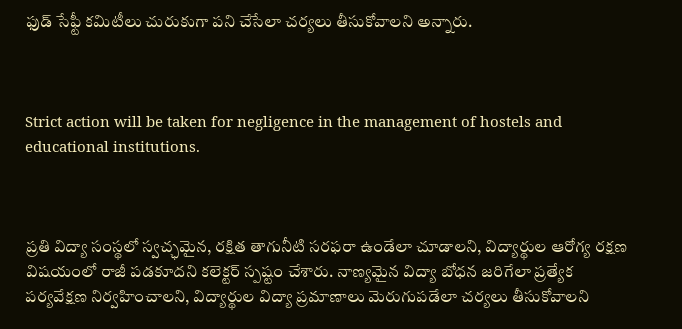ఫుడ్ సేఫ్టీ కమిటీలు చురుకుగా పని చేసేలా చర్యలు తీసుకోవాలని అన్నారు.



Strict action will be taken for negligence in the management of hostels and educational institutions.



ప్రతి విద్యా సంస్థలో స్వచ్ఛమైన, రక్షిత తాగునీటి సరఫరా ఉండేలా చూడాలని, విద్యార్థుల ఆరోగ్య రక్షణ విషయంలో రాజీ పడకూదని కలెక్టర్ స్పష్టం చేశారు. నాణ్యమైన విద్యా బోధన జరిగేలా ప్రత్యేక పర్యవేక్షణ నిర్వహించాలని, విద్యార్థుల విద్యా ప్రమాణాలు మెరుగుపడేలా చర్యలు తీసుకోవాలని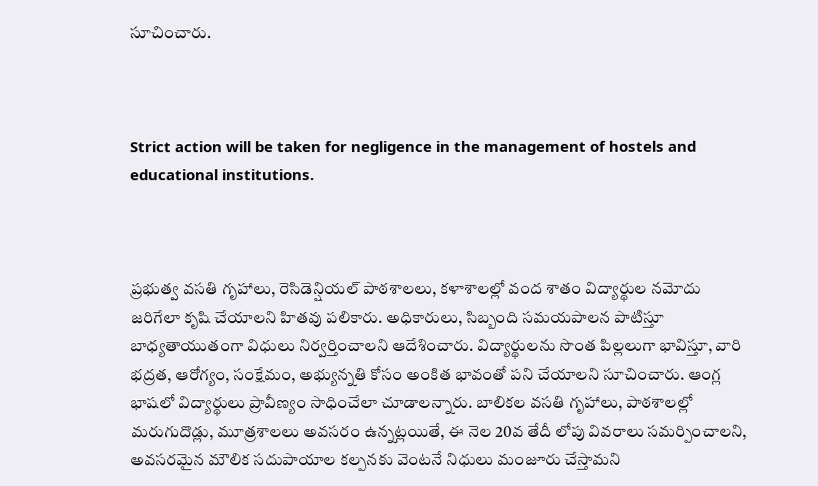సూచించారు.



Strict action will be taken for negligence in the management of hostels and educational institutions.



ప్రభుత్వ వసతి గృహాలు, రెసిడెన్షియల్ పాఠశాలలు, కళాశాలల్లో వంద శాతం విద్యార్థుల నమోదు జరిగేలా కృషి చేయాలని హితవు పలికారు. అధికారులు, సిబ్బంది సమయపాలన పాటిస్తూ బాధ్యతాయుతంగా విధులు నిర్వర్తించాలని ఆదేశించారు. విద్యార్థులను సొంత పిల్లలుగా భావిస్తూ, వారి భద్రత, ఆరోగ్యం, సంక్షేమం, అభ్యున్నతి కోసం అంకిత భావంతో పని చేయాలని సూచించారు. ఆంగ్ల భాషలో విద్యార్థులు ప్రావీణ్యం సాధించేలా చూడాలన్నారు. బాలికల వసతి గృహాలు, పాఠశాలల్లో మరుగుదొడ్లు, మూత్రశాలలు అవసరం ఉన్నట్లయితే, ఈ నెల 20వ తేదీ లోపు వివరాలు సమర్పించాలని, అవసరమైన మౌలిక సదుపాయాల కల్పనకు వెంటనే నిధులు మంజూరు చేస్తామని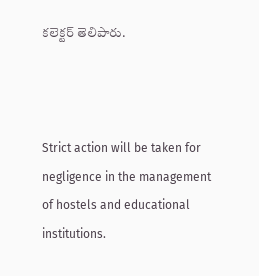కలెక్టర్ తెలిపారు.



Strict action will be taken for negligence in the management of hostels and educational institutions.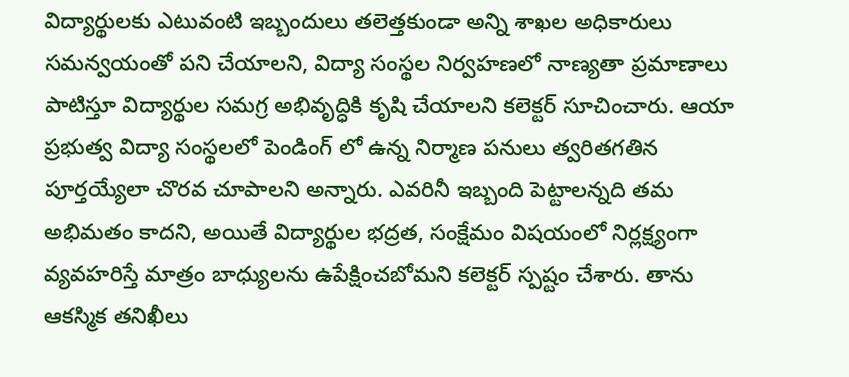విద్యార్థులకు ఎటువంటి ఇబ్బందులు తలెత్తకుండా అన్ని శాఖల అధికారులు సమన్వయంతో పని చేయాలని, విద్యా సంస్థల నిర్వహణలో నాణ్యతా ప్రమాణాలు పాటిస్తూ విద్యార్థుల సమగ్ర అభివృద్ధికి కృషి చేయాలని కలెక్టర్ సూచించారు. ఆయా ప్రభుత్వ విద్యా సంస్థలలో పెండింగ్ లో ఉన్న నిర్మాణ పనులు త్వరితగతిన పూర్తయ్యేలా చొరవ చూపాలని అన్నారు. ఎవరినీ ఇబ్బంది పెట్టాలన్నది తమ అభిమతం కాదని, అయితే విద్యార్థుల భద్రత, సంక్షేమం విషయంలో నిర్లక్ష్యంగా వ్యవహరిస్తే మాత్రం బాధ్యులను ఉపేక్షించబోమని కలెక్టర్ స్పష్టం చేశారు. తాను ఆకస్మిక తనిఖీలు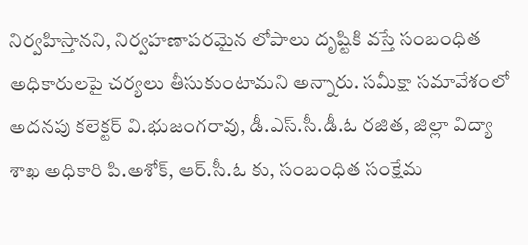నిర్వహిస్తానని, నిర్వహణాపరమైన లోపాలు దృష్టికి వస్తే సంబంధిత అధికారులపై చర్యలు తీసుకుంటామని అన్నారు. సమీక్షా సమావేశంలో అదనపు కలెక్టర్ వి.భుజంగరావు, డీ.ఎస్.సీ.డీ.ఓ రజిత, జిల్లా విద్యా శాఖ అధికారి పి.అశోక్, ఆర్.సీ.ఓ కు, సంబంధిత సంక్షేమ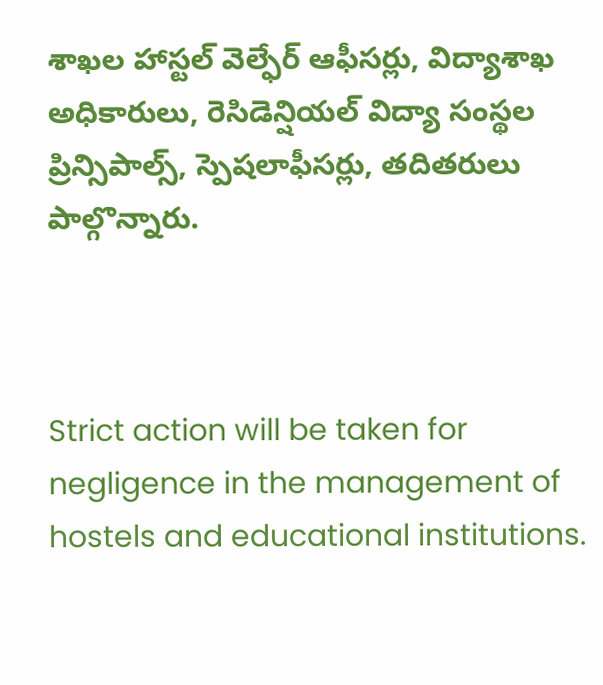శాఖల హాస్టల్ వెల్ఫేర్ ఆఫీసర్లు, విద్యాశాఖ అధికారులు, రెసిడెన్షియల్ విద్యా సంస్థల ప్రిన్సిపాల్స్, స్పెషలాఫీసర్లు, తదితరులు పాల్గొన్నారు.



Strict action will be taken for negligence in the management of hostels and educational institutions.